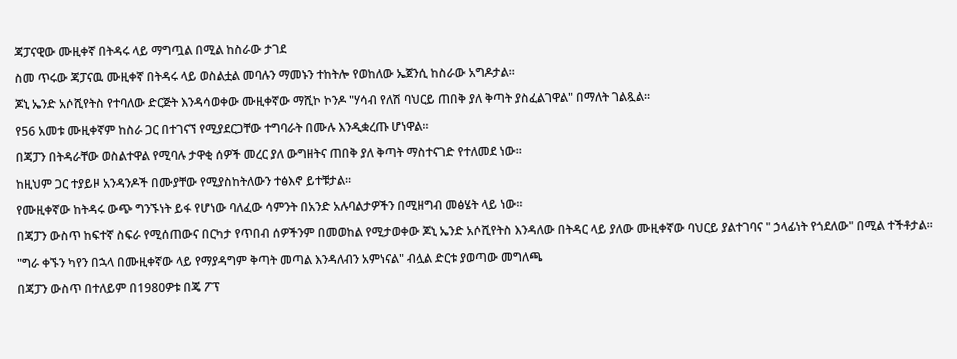ጃፓናዊው ሙዚቀኛ በትዳሩ ላይ ማግጧል በሚል ከስራው ታገደ

ስመ ጥሩው ጃፓናዉ ሙዚቀኛ በትዳሩ ላይ ወስልቷል መባሉን ማመኑን ተከትሎ የወከለው ኤጀንሲ ከስራው አግዶታል።

ጆኒ ኤንድ አሶሺየትስ የተባለው ድርጅት እንዳሳወቀው ሙዚቀኛው ማሺኮ ኮንዶ "ሃሳብ የለሽ ባህርይ ጠበቅ ያለ ቅጣት ያስፈልገዋል" በማለት ገልጿል።

የ56 አመቱ ሙዚቀኛም ከስራ ጋር በተገናኘ የሚያደርጋቸው ተግባራት በሙሉ እንዲቋረጡ ሆነዋል።

በጃፓን በትዳራቸው ወስልተዋል የሚባሉ ታዋቂ ሰዎች መረር ያለ ውግዘትና ጠበቅ ያለ ቅጣት ማስተናገድ የተለመደ ነው።

ከዚህም ጋር ተያይዞ አንዳንዶች በሙያቸው የሚያስከትለውን ተፅእኖ ይተቹታል።

የሙዚቀኛው ከትዳሩ ውጭ ግንኙነት ይፋ የሆነው ባለፈው ሳምንት በአንድ አሉባልታዎችን በሚዘግብ መፅሄት ላይ ነው።

በጃፓን ውስጥ ከፍተኛ ስፍራ የሚሰጠውና በርካታ የጥበብ ሰዎችንም በመወከል የሚታወቀው ጆኒ ኤንድ አሶሺየትስ እንዳለው በትዳር ላይ ያለው ሙዚቀኛው ባህርይ ያልተገባና " ኃላፊነት የጎደለው" በሚል ተችቶታል።

"ግራ ቀኙን ካየን በኋላ በሙዚቀኛው ላይ የማያዳግም ቅጣት መጣል እንዳለብን አምነናል" ብሏል ድርቱ ያወጣው መግለጫ

በጃፓን ውስጥ በተለይም በ1980ዎቱ በጄ ፖፕ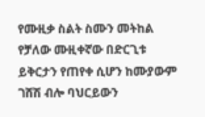የሙዚቃ ስልት ስሙን መትከል የቻለው ሙዚቀኛው በድርጊቱ ይቅርታን የጠየቀ ሲሆን ከሙያውም ገሸሽ ብሎ ባህርይውን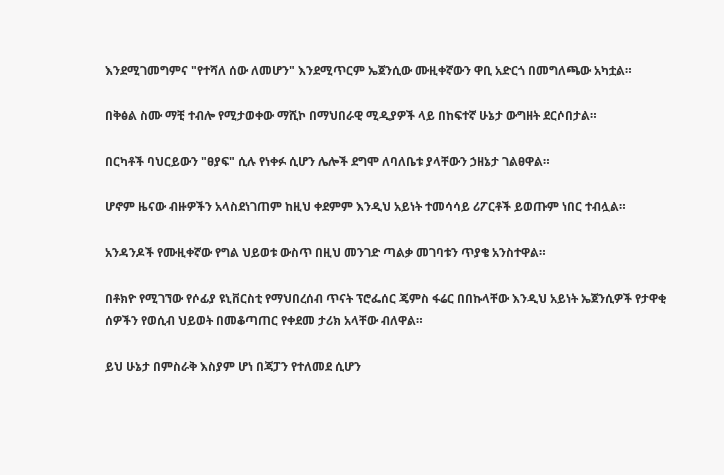እንደሚገመግምና "የተሻለ ሰው ለመሆን" እንደሚጥርም ኤጀንሲው ሙዚቀኛውን ዋቢ አድርጎ በመግለጫው አካቷል።

በቅፅል ስሙ ማቺ ተብሎ የሚታወቀው ማሺኮ በማህበራዊ ሚዲያዎች ላይ በከፍተኛ ሁኔታ ውግዘት ደርሶበታል።

በርካቶች ባህርይውን "ፀያፍ" ሲሉ የነቀፉ ሲሆን ሌሎች ደግሞ ለባለቤቱ ያላቸውን ኃዘኔታ ገልፀዋል።

ሆኖም ዜናው ብዙዎችን አላስደነገጠም ከዚህ ቀደምም እንዲህ አይነት ተመሳሳይ ሪፖርቶች ይወጡም ነበር ተብሏል።

አንዳንዶች የሙዚቀኛው የግል ህይወቱ ውስጥ በዚህ መንገድ ጣልቃ መገባቱን ጥያቄ አንስተዋል።

በቶክዮ የሚገኘው የሶፊያ ዩኒቨርስቲ የማህበረሰብ ጥናት ፕሮፌሰር ጄምስ ፋሬር በበኩላቸው እንዲህ አይነት ኤጀንሲዎች የታዋቂ ሰዎችን የወሲብ ህይወት በመቆጣጠር የቀደመ ታሪክ አላቸው ብለዋል።

ይህ ሁኔታ በምስራቅ እስያም ሆነ በጃፓን የተለመደ ሲሆን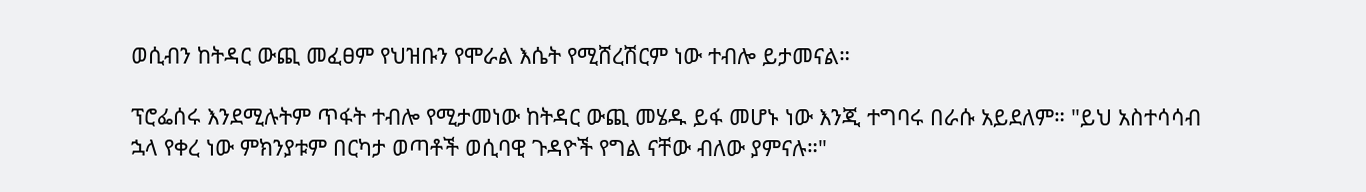ወሲብን ከትዳር ውጪ መፈፀም የህዝቡን የሞራል እሴት የሚሸረሽርም ነው ተብሎ ይታመናል።

ፕሮፌሰሩ እንደሚሉትም ጥፋት ተብሎ የሚታመነው ከትዳር ውጪ መሄዱ ይፋ መሆኑ ነው እንጂ ተግባሩ በራሱ አይደለም። "ይህ አስተሳሳብ ኋላ የቀረ ነው ምክንያቱም በርካታ ወጣቶች ወሲባዊ ጉዳዮች የግል ናቸው ብለው ያምናሉ።"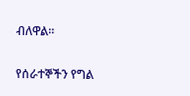ብለዋል።

የሰራተኞችን የግል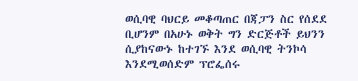ወሲባዊ ባህርይ መቆጣጠር በጃፓን ስር የሰደደ ቢሆንም በአሁኑ ወቅት ግን ድርጅቶች ይህንን ሲያከናውኑ ከተገኙ እንደ ወሲባዊ ትንኮሳ እንደሚወሰድም ፕሮፌሰሩ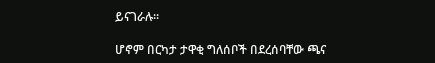ይናገራሉ።

ሆኖም በርካታ ታዋቂ ግለሰቦች በደረሰባቸው ጫና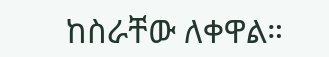ከስራቸው ለቀዋል።